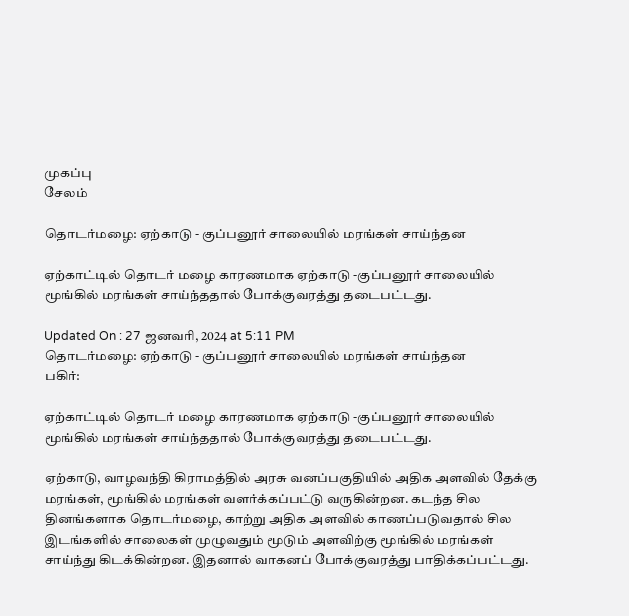முகப்பு
சேலம்

தொடர்மழை: ஏற்காடு - குப்பனூர் சாலையில் மரங்கள் சாய்ந்தன

ஏற்காட்டில் தொடர் மழை காரணமாக ஏற்காடு -குப்பனூர் சாலையில் மூங்கில் மரங்கள் சாய்ந்ததால் போக்குவரத்து தடைபட்டது.

Updated On : 27 ஜனவரி, 2024 at 5:11 PM
தொடர்மழை: ஏற்காடு - குப்பனூர் சாலையில் மரங்கள் சாய்ந்தன
பகிர்:

ஏற்காட்டில் தொடர் மழை காரணமாக ஏற்காடு -குப்பனூர் சாலையில் மூங்கில் மரங்கள் சாய்ந்ததால் போக்குவரத்து தடைபட்டது.

ஏற்காடு, வாழவந்தி கிராமத்தில் அரசு வனப்பகுதியில் அதிக அளவில் தேக்கு மரங்கள், மூங்கில் மரங்கள் வளர்க்கப்பட்டு வருகின்றன. கடந்த சில தினங்களாக தொடர்மழை, காற்று அதிக அளவில் காணப்படுவதால் சில இடங்களில் சாலைகள் முழுவதும் மூடும் அளவிற்கு மூங்கில் மரங்கள் சாய்ந்து கிடக்கின்றன. இதனால் வாகனப் போக்குவரத்து பாதிக்கப்பட்டது.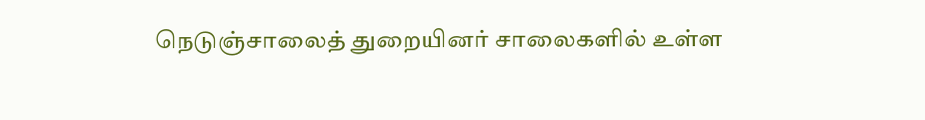நெடுஞ்சாலைத் துறையினர் சாலைகளில் உள்ள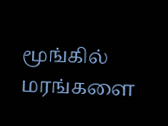மூங்கில் மரங்களை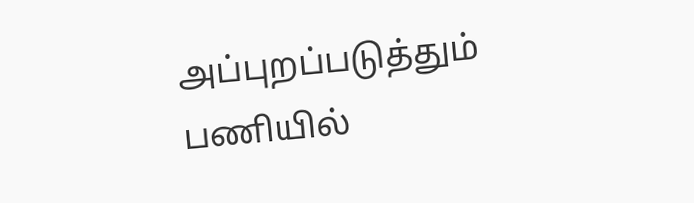அப்புறப்படுத்தும் பணியில்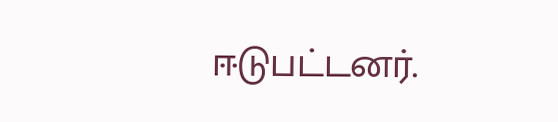ஈடுபட்டனர்.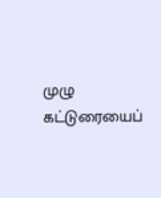முழு கட்டுரையைப்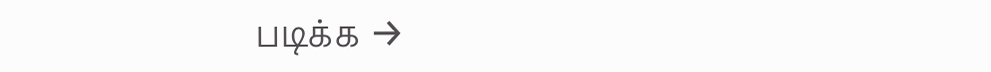படிக்க →